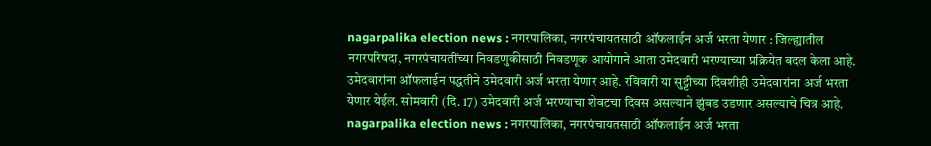nagarpalika election news : नगरपालिका, नगरपंचायतसाठी ऑफलाईन अर्ज भरता येणार : जिल्ह्यातील नगरपरिषदा, नगरपंचायतींच्या निवडणुकीसाठी निवडणूक आयोगाने आता उमेदवारी भरण्याच्या प्रक्रियेत बदल केला आहे. उमेदवारांना ऑफलाईन पद्धतीने उमेदवारी अर्ज भरता येणार आहे. रविवारी या सुट्टीच्या दिवशीही उमेदवारांना अर्ज भरता येणार येईल. सोमवारी (दि. 17) उमेदवारी अर्ज भरण्याचा शेवटचा दिवस असल्याने झुंबड उडणार असल्याचे चित्र आहे.
nagarpalika election news : नगरपालिका, नगरपंचायतसाठी ऑफलाईन अर्ज भरता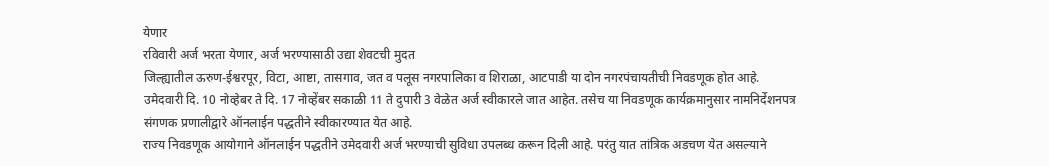येणार
रविवारी अर्ज भरता येणार, अर्ज भरण्यासाठी उद्या शेवटची मुदत
जिल्ह्यातील ऊरुण-ईश्वरपूर, विटा, आष्टा, तासगाव, जत व पलूस नगरपालिका व शिराळा, आटपाडी या दोन नगरपंचायतीची निवडणूक होत आहे. उमेदवारी दि. 10 नोव्हेबर ते दि. 17 नोव्हेंबर सकाळी 11 ते दुपारी 3 वेळेत अर्ज स्वीकारले जात आहेत. तसेच या निवडणूक कार्यक्रमानुसार नामनिर्देशनपत्र संगणक प्रणालीद्वारे ऑनलाईन पद्धतीने स्वीकारण्यात येत आहे.
राज्य निवडणूक आयोगाने ऑनलाईन पद्धतीने उमेदवारी अर्ज भरण्याची सुविधा उपलब्ध करून दिली आहे. परंतु यात तांत्रिक अडचण येत असल्याने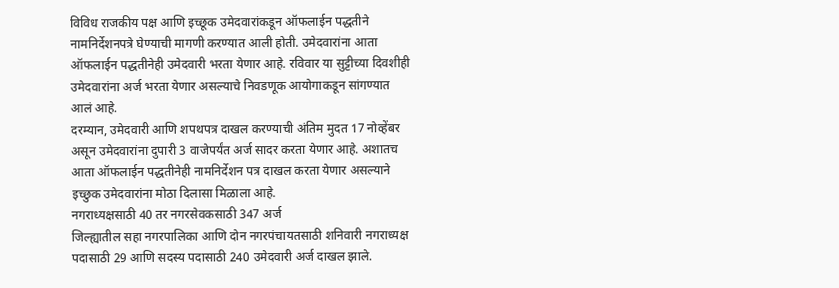विविध राजकीय पक्ष आणि इच्छूक उमेदवारांकडून ऑफलाईन पद्धतीने नामनिर्देशनपत्रे घेण्याची मागणी करण्यात आली होती. उमेदवारांना आता ऑफलाईन पद्धतीनेही उमेदवारी भरता येणार आहे. रविवार या सुट्टीच्या दिवशीही उमेदवारांना अर्ज भरता येणार असल्याचे निवडणूक आयोगाकडून सांगण्यात आलं आहे.
दरम्यान, उमेदवारी आणि शपथपत्र दाखल करण्याची अंतिम मुदत 17 नोव्हेंबर असून उमेदवारांना दुपारी 3 वाजेपर्यंत अर्ज सादर करता येणार आहे. अशातच आता ऑफलाईन पद्धतीनेही नामनिर्देशन पत्र दाखल करता येणार असल्याने इच्छुक उमेदवारांना मोठा दिलासा मिळाला आहे.
नगराध्यक्षसाठी 40 तर नगरसेवकसाठी 347 अर्ज
जिल्ह्यातील सहा नगरपालिका आणि दोन नगरपंचायतसाठी शनिवारी नगराध्यक्ष पदासाठी 29 आणि सदस्य पदासाठी 240 उमेदवारी अर्ज दाखल झाले.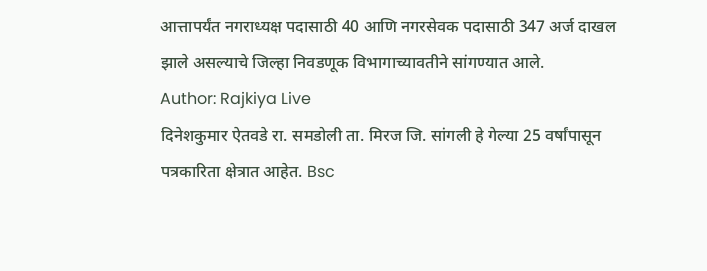आत्तापर्यंत नगराध्यक्ष पदासाठी 40 आणि नगरसेवक पदासाठी 347 अर्ज दाखल झाले असल्याचे जिल्हा निवडणूक विभागाच्यावतीने सांगण्यात आले.
Author: Rajkiya Live
दिनेशकुमार ऐतवडे रा. समडोली ता. मिरज जि. सांगली हे गेल्या 25 वर्षांपासून पत्रकारिता क्षेत्रात आहेत. Bsc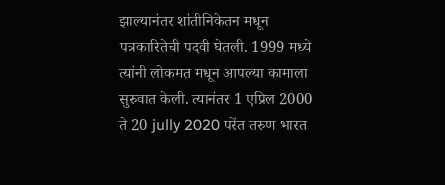झाल्यानंतर शांतीनिकेतन मधून पत्रकारितेची पदवी घेतली. 1999 मध्ये त्यांनी लोकमत मधून आपल्या कामाला सुरुवात केली. त्यानंतर 1 एप्रिल 2000 ते 20 jully 2020 परेंत तरुण भारत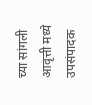च्या सांगली आवृत्ती मध्ये उपसंपादक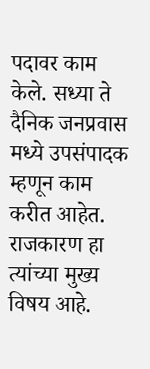पदावर काम केले. सध्या ते दैनिक जनप्रवास मध्ये उपसंपादक म्हणून काम करीत आहेत. राजकारण हा त्यांच्या मुख्य विषय आहे.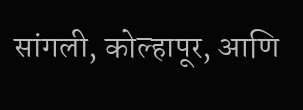सांगली, कोल्हापूर, आणि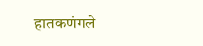हातकणंगले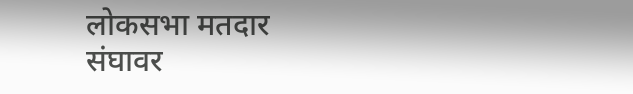लोकसभा मतदार संघावर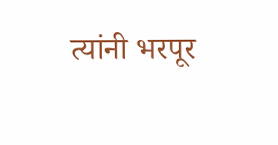त्यांनी भरपूर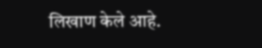लिखाण केले आहे.